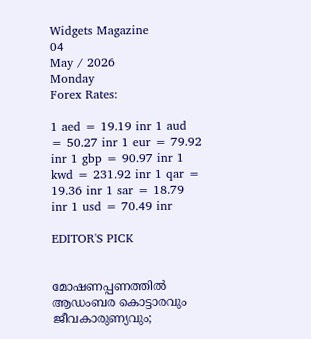Widgets Magazine
04
May / 2026
Monday
Forex Rates:

1 aed = 19.19 inr 1 aud = 50.27 inr 1 eur = 79.92 inr 1 gbp = 90.97 inr 1 kwd = 231.92 inr 1 qar = 19.36 inr 1 sar = 18.79 inr 1 usd = 70.49 inr

EDITOR'S PICK


മോഷണപ്പണത്തിൽ ആഡംബര കൊട്ടാരവും ജീവകാരുണ്യവും;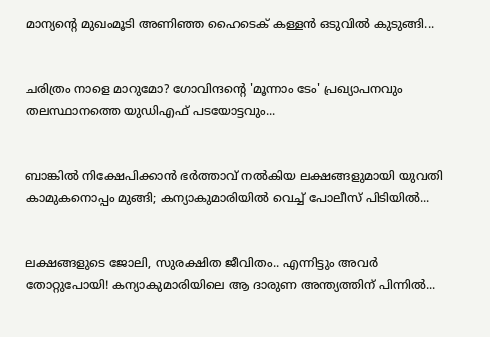മാന്യന്റെ മുഖംമൂടി അണിഞ്ഞ ഹൈടെക് കള്ളൻ ഒടുവിൽ കുടുങ്ങി...


ചരിത്രം നാളെ മാറുമോ? ഗോവിന്ദന്റെ 'മൂന്നാം ടേം' പ്രഖ്യാപനവും തലസ്ഥാനത്തെ യുഡിഎഫ് പടയോട്ടവും...


ബാങ്കിൽ നിക്ഷേപിക്കാൻ ഭർത്താവ് നൽകിയ ലക്ഷങ്ങളുമായി യുവതി കാമുകനൊപ്പം മുങ്ങി; കന്യാകുമാരിയിൽ വെച്ച് പോലീസ് പിടിയിൽ...


ലക്ഷങ്ങളുടെ ജോലി, സുരക്ഷിത ജീവിതം.. എന്നിട്ടും അവർ തോറ്റുപോയി! കന്യാകുമാരിയിലെ ആ ദാരുണ അന്ത്യത്തിന് പിന്നിൽ...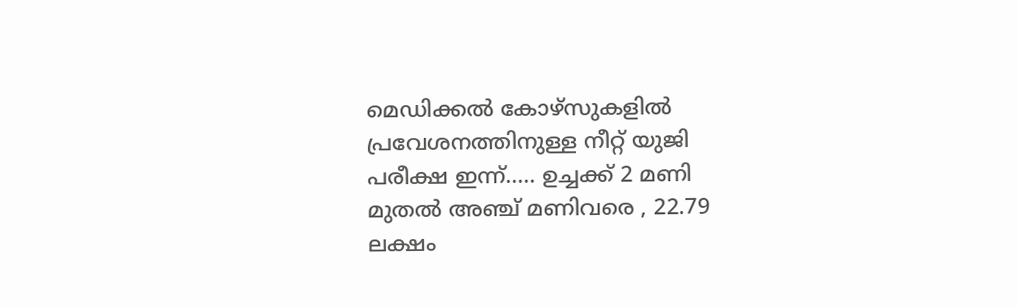മെഡിക്കല്‍ കോഴ്‌സുകളില്‍ പ്രവേശനത്തിനുള്ള നീറ്റ് യുജി പരീക്ഷ ഇന്ന്..... ഉച്ചക്ക് 2 മണി മുതല്‍ അഞ്ച് മണിവരെ , 22.79 ലക്ഷം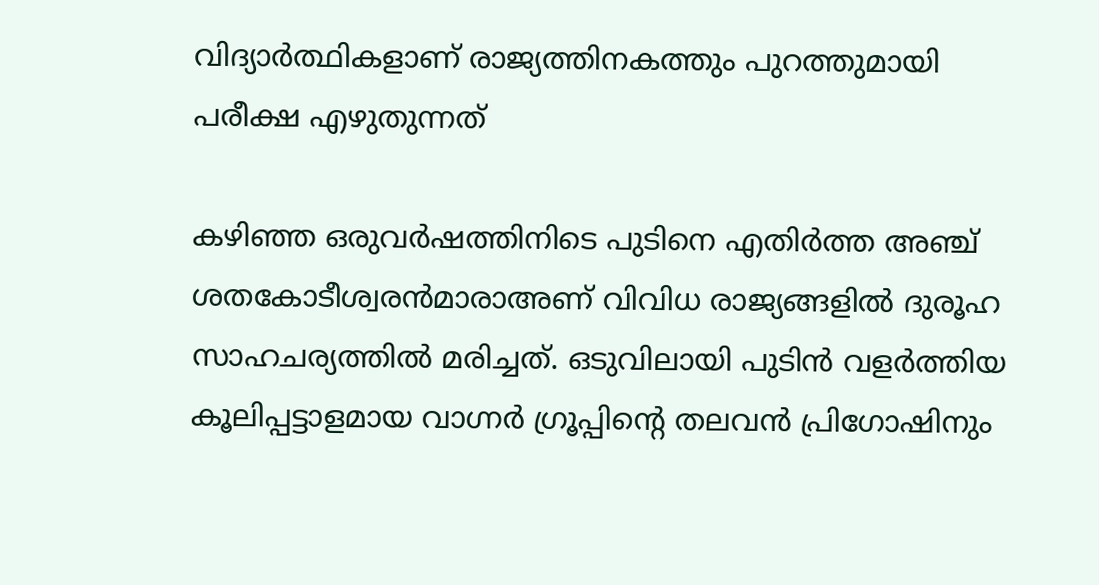വിദ്യാര്‍ത്ഥികളാണ് രാജ്യത്തിനകത്തും പുറത്തുമായി പരീക്ഷ എഴുതുന്നത്

കഴിഞ്ഞ ഒരുവര്‍ഷത്തിനിടെ പുടിനെ എതിര്‍ത്ത അഞ്ച് ശതകോടീശ്വരന്‍മാരാഅണ് വിവിധ രാജ്യങ്ങളില്‍ ദുരൂഹ സാഹചര്യത്തില്‍ മരിച്ചത്. ഒടുവിലായി പുടിന്‍ വളര്‍ത്തിയ കൂലിപ്പട്ടാളമായ വാഗ്നര്‍ ഗ്രൂപ്പിന്റെ തലവന്‍ പ്രിഗോഷിനും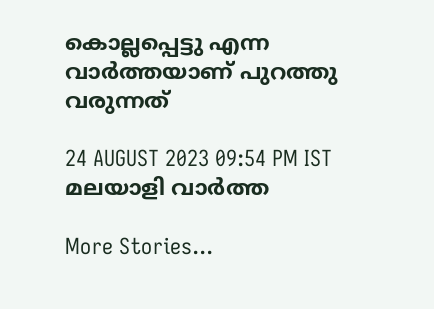കൊല്ലപ്പെട്ടു എന്ന വാര്‍ത്തയാണ് പുറത്തു വരുന്നത്

24 AUGUST 2023 09:54 PM IST
മലയാളി വാര്‍ത്ത

More Stories...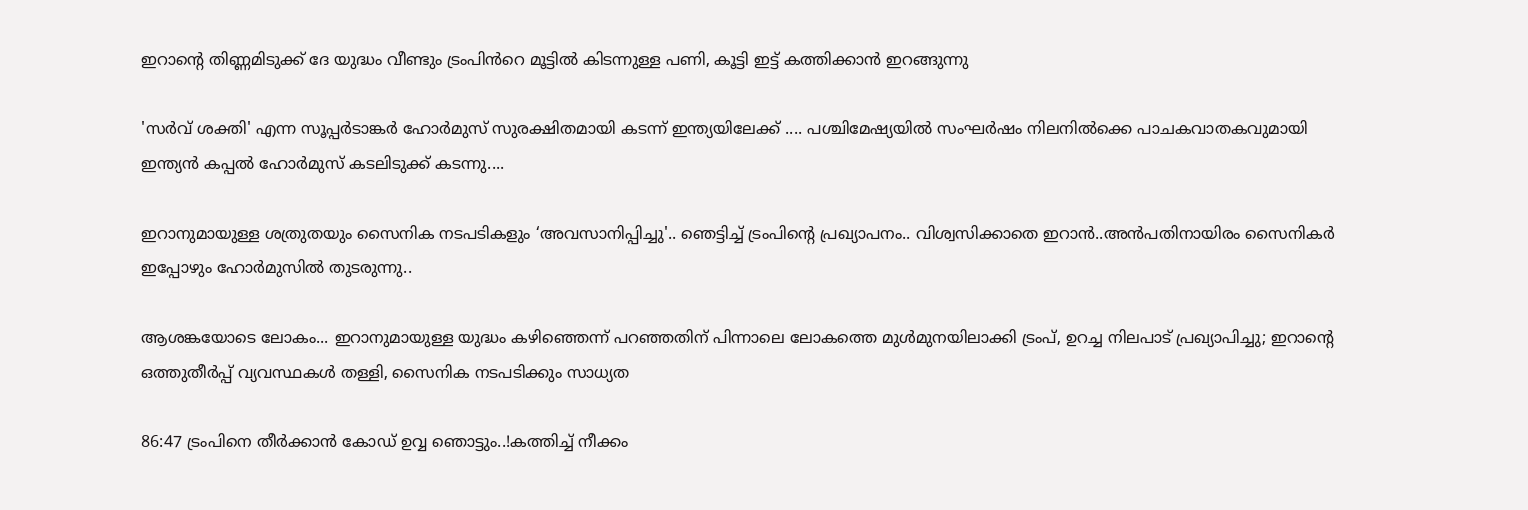ഇറാന്റെ തിണ്ണമിടുക്ക് ദേ യുദ്ധം വീണ്ടും ട്രംപിൻറെ മൂട്ടിൽ കിടന്നുള്ള പണി, കൂട്ടി ഇട്ട് കത്തിക്കാൻ ഇറങ്ങുന്നു

'സർവ് ശക്തി' എന്ന സൂപ്പർടാങ്കർ ഹോർമുസ് സുരക്ഷിതമായി കടന്ന് ഇന്ത്യയിലേക്ക് .... പശ്ചിമേഷ്യയിൽ സംഘർഷം നിലനിൽക്കെ പാചകവാതകവുമായി ഇന്ത്യൻ കപ്പൽ ഹോർമുസ് കടലിടുക്ക് കടന്നു....

ഇറാനുമായുള്ള ശത്രുതയും സൈനിക നടപടികളും ‘അവസാനിപ്പിച്ചു'.. ഞെട്ടിച്ച് ട്രംപിന്‍റെ പ്രഖ്യാപനം.. വിശ്വസിക്കാതെ ഇറാൻ..അൻപതിനായിരം സൈനികർ ഇപ്പോഴും ഹോർമുസിൽ തുടരുന്നു..

ആശങ്കയോടെ ലോകം... ഇറാനുമായുള്ള യുദ്ധം കഴിഞ്ഞെന്ന് പറഞ്ഞതിന് പിന്നാലെ ലോകത്തെ മുൾമുനയിലാക്കി ട്രംപ്, ഉറച്ച നിലപാട് പ്രഖ്യാപിച്ചു; ഇറാന്‍റെ ഒത്തുതീർപ്പ് വ്യവസ്ഥകൾ തള്ളി, സൈനിക നടപടിക്കും സാധ്യത

86:47 ട്രംപിനെ തീർക്കാൻ കോഡ് ഉവ്വ ഞൊട്ടും..!കത്തിച്ച് നീക്കം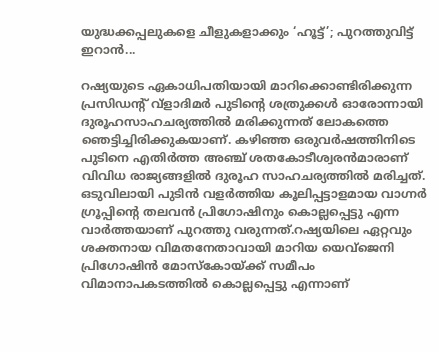യുദ്ധക്കപ്പലുകളെ ചീളുകളാക്കും ‘ഹൂട്ട്’; പുറത്തുവിട്ട് ഇറാന്‍...

റഷ്യയുടെ ഏകാധിപതിയായി മാറിക്കൊണ്ടിരിക്കുന്ന പ്രസിഡന്റ് വ്‌ളാദിമര്‍ പുടിന്റെ ശത്രുക്കള്‍ ഓരോന്നായി ദുരൂഹസാഹചര്യത്തില്‍ മരിക്കുന്നത് ലോകത്തെ ഞെട്ടിച്ചിരിക്കുകയാണ്. കഴിഞ്ഞ ഒരുവര്‍ഷത്തിനിടെ പുടിനെ എതിര്‍ത്ത അഞ്ച് ശതകോടീശ്വരന്‍മാരാണ് വിവിധ രാജ്യങ്ങളില്‍ ദുരൂഹ സാഹചര്യത്തില്‍ മരിച്ചത്. ഒടുവിലായി പുടിന്‍ വളര്‍ത്തിയ കൂലിപ്പട്ടാളമായ വാഗ്നര്‍ ഗ്രൂപ്പിന്റെ തലവന്‍ പ്രിഗോഷിനും കൊല്ലപ്പെട്ടു എന്ന വാര്‍ത്തയാണ് പുറത്തു വരുന്നത്.റഷ്യയിലെ ഏറ്റവും ശക്തനായ വിമതനേതാവായി മാറിയ യെവ്‌ജെനി പ്രിഗോഷിന്‍ മോസ്‌കോയ്ക്ക് സമീപം വിമാനാപകടത്തില്‍ കൊല്ലപ്പെട്ടു എന്നാണ്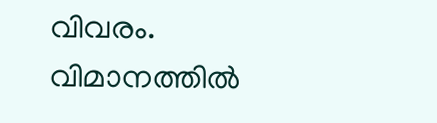വിവരം. വിമാനത്തില്‍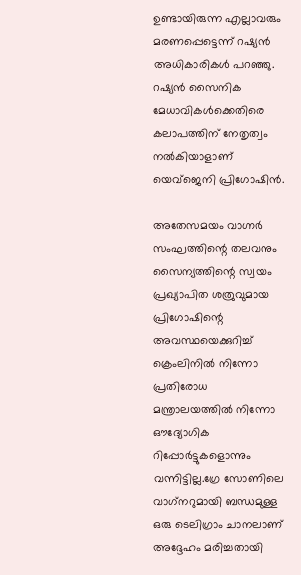ഉണ്ടായിരുന്ന എല്ലാവരും മരണപ്പെട്ടെന്ന് റഷ്യന്‍ അധികാരികള്‍ പറഞ്ഞു. റഷ്യന്‍ സൈനിക മേധാവികള്‍ക്കെതിരെ കലാപത്തിന് നേതൃത്വം നല്‍കിയാളാണ് യെവ്ജെനി പ്രിഗോഷിന്‍.

അതേസമയം വാഗ്നര്‍ സംഘത്തിന്റെ തലവനും സൈന്യത്തിന്റെ സ്വയം പ്രഖ്യാപിത ശത്രുവുമായ പ്രിഗോഷിന്റെ അവസ്ഥയെക്കുറിച്ച് ക്രെംലിനില്‍ നിന്നോ പ്രതിരോധ മന്ത്രാലയത്തില്‍ നിന്നോ ഔദ്യോഗിക റിപ്പോര്‍ട്ടുകളൊന്നും വന്നിട്ടില്ല.ഗ്രേ സോണിലെ വാഗ്‌നറുമായി ബന്ധമുള്ള ഒരു ടെലിഗ്രാം ചാനലാണ് അദ്ദേഹം മരിച്ചതായി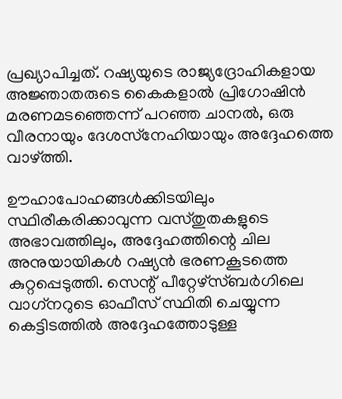പ്രഖ്യാപിച്ചത്. റഷ്യയുടെ രാജ്യദ്രോഹികളായ അജ്ഞാതരുടെ കൈകളാല്‍ പ്രിഗോഷിന്‍ മരണമടഞ്ഞെന്ന് പറഞ്ഞ ചാനല്‍, ഒരു വീരനായും ദേശസ്‌നേഹിയായും അദ്ദേഹത്തെ വാഴ്ത്തി.

ഊഹാപോഹങ്ങള്‍ക്കിടയിലും സ്ഥിരീകരിക്കാവുന്ന വസ്തുതകളുടെ അഭാവത്തിലും, അദ്ദേഹത്തിന്റെ ചില അനുയായികള്‍ റഷ്യന്‍ ഭരണകൂടത്തെ കുറ്റപ്പെടുത്തി. സെന്റ് പീറ്റേഴ്സ്ബര്‍ഗിലെ വാഗ്‌നറുടെ ഓഫീസ് സ്ഥിതി ചെയ്യുന്ന കെട്ടിടത്തില്‍ അദ്ദേഹത്തോടുള്ള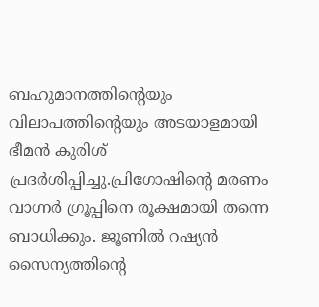ബഹുമാനത്തിന്റെയും വിലാപത്തിന്റെയും അടയാളമായി ഭീമന്‍ കുരിശ് പ്രദര്‍ശിപ്പിച്ചു.പ്രിഗോഷിന്റെ മരണം വാഗ്നര്‍ ഗ്രൂപ്പിനെ രൂക്ഷമായി തന്നെ ബാധിക്കും. ജൂണില്‍ റഷ്യന്‍ സൈന്യത്തിന്റെ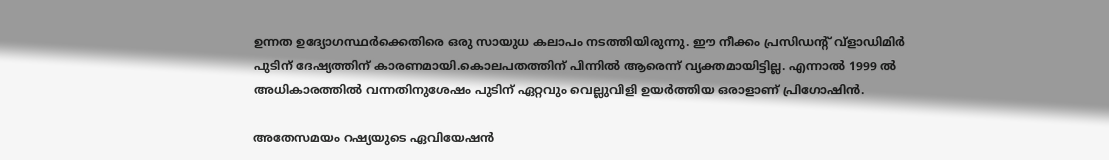ഉന്നത ഉദ്യോഗസ്ഥര്‍ക്കെതിരെ ഒരു സായുധ കലാപം നടത്തിയിരുന്നു. ഈ നീക്കം പ്രസിഡന്റ് വ്ളാഡിമിര്‍ പുടിന് ദേഷ്യത്തിന് കാരണമായി.കൊലപതത്തിന് പിന്നില്‍ ആരെന്ന് വ്യക്തമായിട്ടില്ല. എന്നാല്‍ 1999 ല്‍ അധികാരത്തില്‍ വന്നതിനുശേഷം പുടിന് ഏറ്റവും വെല്ലുവിളി ഉയര്‍ത്തിയ ഒരാളാണ് പ്രിഗോഷിന്‍.

അതേസമയം റഷ്യയുടെ ഏവിയേഷന്‍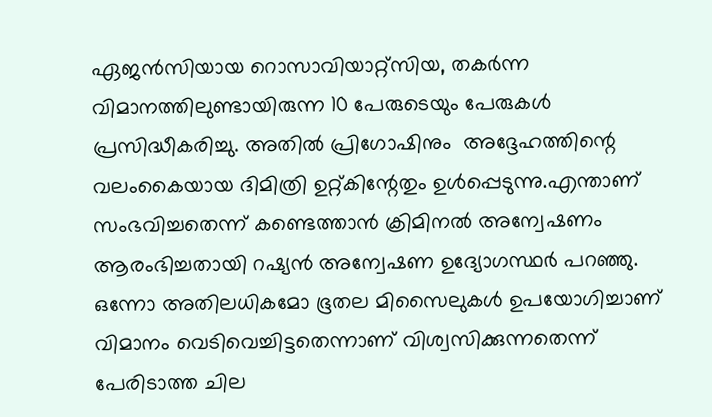ഏജന്‍സിയായ റൊസാവിയാറ്റ്സിയ, തകര്‍ന്ന വിമാനത്തിലുണ്ടായിരുന്ന 10 പേരുടെയും പേരുകള്‍ പ്രസിദ്ധീകരിച്ചു. അതില്‍ പ്രിഗോഷിനും  അദ്ദേഹത്തിന്റെ വലംകൈയായ ദിമിത്രി ഉറ്റ്കിന്റേതും ഉള്‍പ്പെടുന്നു.എന്താണ് സംഭവിച്ചതെന്ന് കണ്ടെത്താന്‍ ക്രിമിനല്‍ അന്വേഷണം ആരംഭിച്ചതായി റഷ്യന്‍ അന്വേഷണ ഉദ്യോഗസ്ഥര്‍ പറഞ്ഞു. ഒന്നോ അതിലധികമോ ഭൂതല മിസൈലുകള്‍ ഉപയോഗിച്ചാണ് വിമാനം വെടിവെച്ചിട്ടതെന്നാണ് വിശ്വസിക്കുന്നതെന്ന് പേരിടാത്ത ചില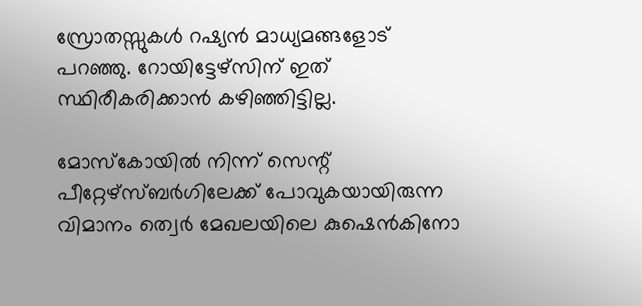സ്രോതസ്സുകള്‍ റഷ്യന്‍ മാധ്യമങ്ങളോട് പറഞ്ഞു. റോയിട്ടേഴ്‌സിന് ഇത് സ്ഥിരീകരിക്കാന്‍ കഴിഞ്ഞിട്ടില്ല.

മോസ്‌കോയില്‍ നിന്ന് സെന്റ് പീറ്റേഴ്സ്ബര്‍ഗിലേക്ക് പോവുകയായിരുന്ന വിമാനം ത്വെര്‍ മേഖലയിലെ കുഷെന്‍കിനോ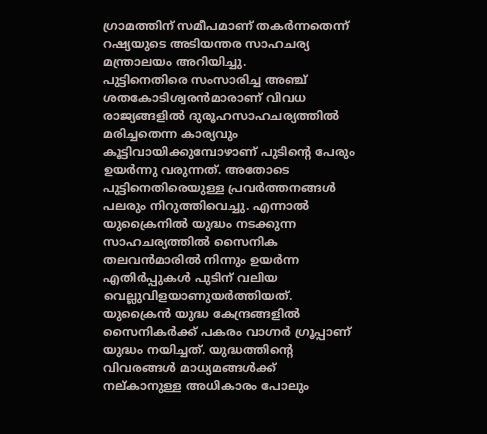ഗ്രാമത്തിന് സമീപമാണ് തകര്‍ന്നതെന്ന് റഷ്യയുടെ അടിയന്തര സാഹചര്യ മന്ത്രാലയം അറിയിച്ചു.
പുട്ടിനെതിരെ സംസാരിച്ച അഞ്ച് ശതകോടിശ്വരന്‍മാരാണ് വിവധ രാജ്യങ്ങളില്‍ ദുരൂഹസാഹചര്യത്തില്‍ മരിച്ചതെന്ന കാര്യവും കൂട്ടിവായിക്കുമ്പോഴാണ് പുടിന്റെ പേരും ഉയര്‍ന്നു വരുന്നത്. അതോടെ പുട്ടിനെതിരെയുള്ള പ്രവര്‍ത്തനങ്ങള്‍ പലരും നിറുത്തിവെച്ചു. എന്നാല്‍ യുക്രൈനില്‍ യുദ്ധം നടക്കുന്ന സാഹചര്യത്തില്‍ സൈനിക തലവന്‍മാരില്‍ നിന്നും ഉയര്‍ന്ന എതിര്‍പ്പുകള്‍ പുടിന് വലിയ വെല്ലുവിളയാണുയര്‍ത്തിയത്. യുക്രൈന്‍ യുദ്ധ കേന്ദ്രങ്ങളില്‍ സൈനികര്‍ക്ക് പകരം വാഗ്നര്‍ ഗ്രൂപ്പാണ് യുദ്ധം നയിച്ചത്. യുദ്ധത്തിന്റെ വിവരങ്ങള്‍ മാധ്യമങ്ങള്‍ക്ക് നല്കാനുള്ള അധികാരം പോലും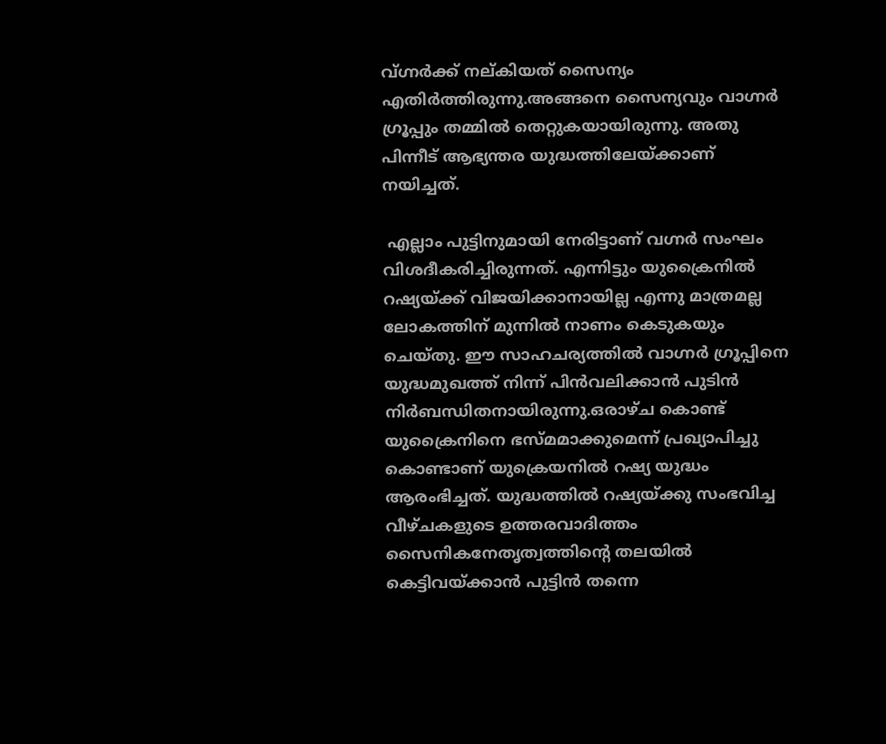വ്ഗ്നര്‍ക്ക് നല്കിയത് സൈന്യം എതിര്‍ത്തിരുന്നു.അങ്ങനെ സൈന്യവും വാഗ്നര്‍ ഗ്രൂപ്പും തമ്മില്‍ തെറ്റുകയായിരുന്നു. അതു പിന്നീട് ആഭ്യന്തര യുദ്ധത്തിലേയ്ക്കാണ് നയിച്ചത്.

 എല്ലാം പുട്ടിനുമായി നേരിട്ടാണ് വഗ്നര്‍ സംഘം വിശദീകരിച്ചിരുന്നത്. എന്നിട്ടും യുക്രൈനില്‍ റഷ്യയ്ക്ക് വിജയിക്കാനായില്ല എന്നു മാത്രമല്ല ലോകത്തിന് മുന്നില്‍ നാണം കെടുകയും ചെയ്തു. ഈ സാഹചര്യത്തില്‍ വാഗ്നര്‍ ഗ്രൂപ്പിനെ യുദ്ധമുഖത്ത് നിന്ന് പിന്‍വലിക്കാന്‍ പുടിന്‍ നിര്‍ബന്ധിതനായിരുന്നു.ഒരാഴ്ച കൊണ്ട് യുക്രൈനിനെ ഭസ്മമാക്കുമെന്ന് പ്രഖ്യാപിച്ചു കൊണ്ടാണ് യുക്രെയനില്‍ റഷ്യ യുദ്ധം ആരംഭിച്ചത്. യുദ്ധത്തില്‍ റഷ്യയ്ക്കു സംഭവിച്ച വീഴ്ചകളുടെ ഉത്തരവാദിത്തം സൈനികനേതൃത്വത്തിന്റെ തലയില്‍ കെട്ടിവയ്ക്കാന്‍ പുട്ടിന്‍ തന്നെ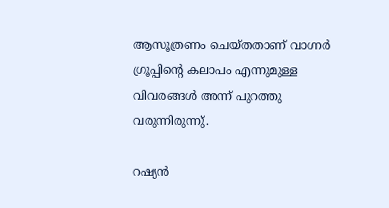ആസൂത്രണം ചെയ്തതാണ് വാഗ്നര്‍ ഗ്രൂപ്പിന്റെ കലാപം എന്നുമുള്ള വിവരങ്ങള്‍ അന്ന് പുറത്തു വരുന്നിരുന്നു്.

റഷ്യന്‍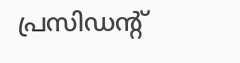പ്രസിഡന്റ്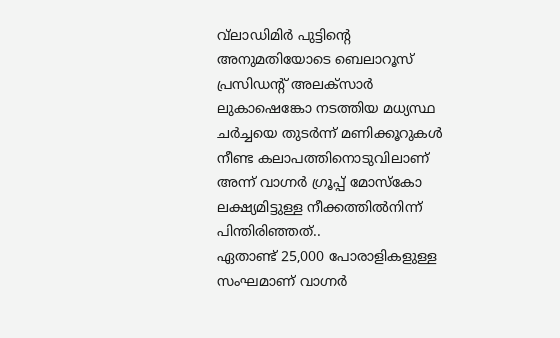വ്‌ലാഡിമിര്‍ പുട്ടിന്റെ അനുമതിയോടെ ബെലാറൂസ് പ്രസിഡന്റ് അലക്‌സാര്‍ ലുകാഷെങ്കോ നടത്തിയ മധ്യസ്ഥ ചര്‍ച്ചയെ തുടര്‍ന്ന് മണിക്കൂറുകള്‍ നീണ്ട കലാപത്തിനൊടുവിലാണ്  അന്ന് വാഗ്നര്‍ ഗ്രൂപ്പ് മോസ്‌കോ ലക്ഷ്യമിട്ടുള്ള നീക്കത്തില്‍നിന്ന് പിന്തിരിഞ്ഞത്..
ഏതാണ്ട് 25,000 പോരാളികളുള്ള സംഘമാണ് വാഗ്നര്‍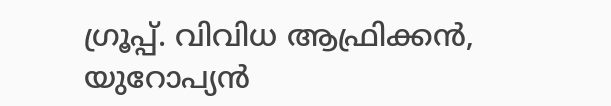ഗ്രൂപ്പ്. വിവിധ ആഫ്രിക്കന്‍, യുറോപ്യന്‍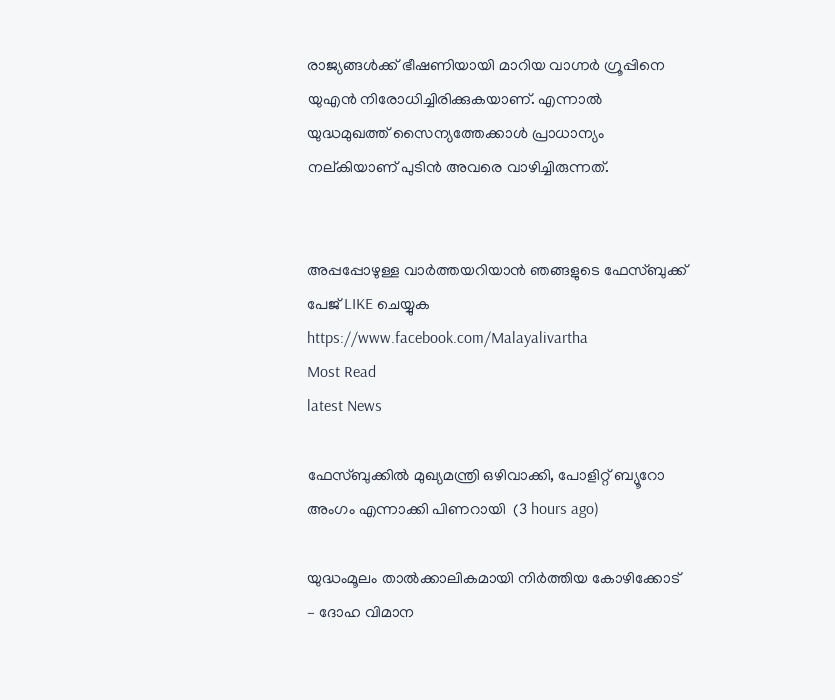രാജ്യങ്ങള്‍ക്ക് ഭീഷണിയായി മാറിയ വാഗ്നര്‍ ഗ്രൂപ്പിനെ യുഎന്‍ നിരോധിച്ചിരിക്കുകയാണ്. എന്നാല്‍ യുദ്ധമുഖത്ത് സൈന്യത്തേക്കാള്‍ പ്രാധാന്യം നല്കിയാണ് പുടിന്‍ അവരെ വാഴിച്ചിരുന്നത്.


അപ്പപ്പോഴുള്ള വാര്‍ത്തയറിയാന്‍ ഞങ്ങളുടെ ഫേസ്‌ബുക്ക്‌ പേജ് LIKE ചെയ്യുക
https://www.facebook.com/Malayalivartha
Most Read
latest News

ഫേസ്ബുക്കിൽ മുഖ്യമന്ത്രി ഒഴിവാക്കി, പോളിറ്റ് ബ്യൂറോ അംഗം എന്നാക്കി പിണറായി  (3 hours ago)

യുദ്ധംമൂലം താൽക്കാലികമായി നിർത്തിയ കോഴിക്കോട് – ദോഹ വിമാന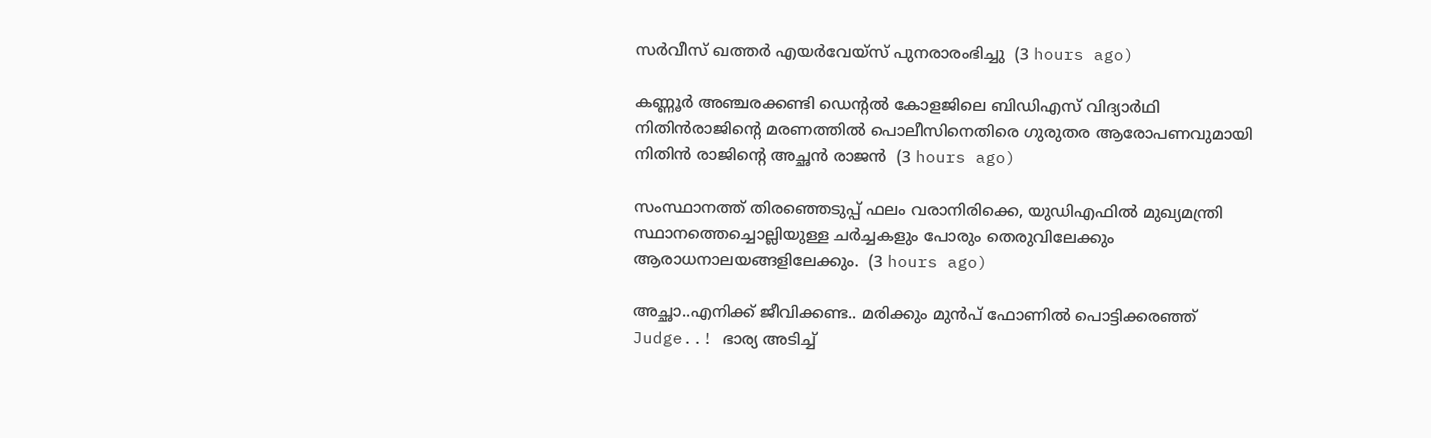സർവീസ് ഖത്തർ എയർവേയ്സ് പുനരാരംഭിച്ചു  (3 hours ago)

കണ്ണൂർ അഞ്ചരക്കണ്ടി ഡെന്റൽ കോളജിലെ ബിഡിഎസ് വിദ്യാർഥി നിതിൻരാജിന്റെ മരണത്തിൽ പൊലീസിനെതിരെ ഗുരുതര ആരോപണവുമായി നിതിൻ രാജിന്റെ അച്ഛൻ രാജൻ  (3 hours ago)

സംസ്ഥാനത്ത് തിരഞ്ഞെടുപ്പ് ഫലം വരാനിരിക്കെ, യുഡിഎഫിൽ മുഖ്യമന്ത്രി സ്ഥാനത്തെച്ചൊല്ലിയുള്ള ചർച്ചകളും പോരും തെരുവിലേക്കും ആരാധനാലയങ്ങളിലേക്കും.  (3 hours ago)

അച്ഛാ..എനിക്ക് ജീവിക്കണ്ട.. മരിക്കും മുൻപ് ഫോണിൽ പൊട്ടിക്കരഞ്ഞ് Judge..! ഭാര്യ അടിച്ച്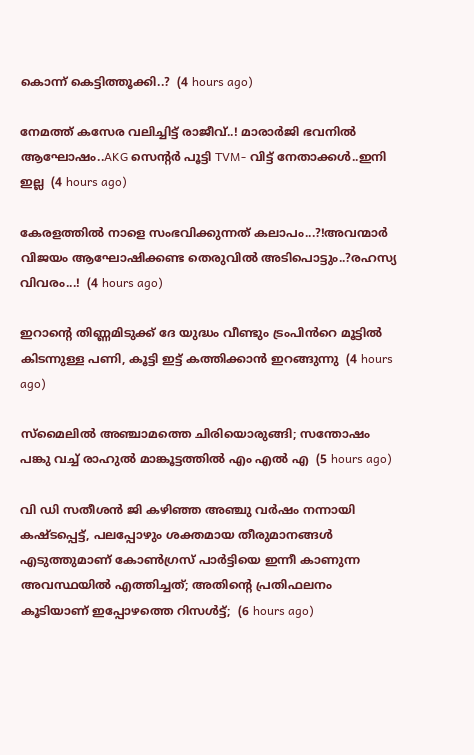കൊന്ന് കെട്ടിത്തൂക്കി..?  (4 hours ago)

നേമത്ത് കസേര വലിച്ചിട്ട് രാജീവ്..! മാരാർജി ഭവനിൽ ആഘോഷം..AKG സെന്റർ പൂട്ടി TVM- വിട്ട് നേതാക്കൾ..ഇനി ഇല്ല  (4 hours ago)

കേരളത്തിൽ നാളെ സംഭവിക്കുന്നത് കലാപം...?!അവന്മാർ വിജയം ആഘോഷിക്കണ്ട തെരുവിൽ അടിപൊട്ടും..?രഹസ്യ വിവരം...!  (4 hours ago)

ഇറാന്റെ തിണ്ണമിടുക്ക് ദേ യുദ്ധം വീണ്ടും ട്രംപിൻറെ മൂട്ടിൽ കിടന്നുള്ള പണി, കൂട്ടി ഇട്ട് കത്തിക്കാൻ ഇറങ്ങുന്നു  (4 hours ago)

സ്മൈലിൽ അഞ്ചാമത്തെ ചിരിയൊരുങ്ങി; സന്തോഷം പങ്കു വച്ച് രാഹുൽ മാങ്കൂട്ടത്തിൽ എം എൽ എ  (5 hours ago)

വി ഡി സതീശൻ ജി കഴിഞ്ഞ അഞ്ചു വർഷം നന്നായി കഷ്ടപ്പെട്ട്, പലപ്പോഴും ശക്തമായ തീരുമാനങ്ങൾ എടുത്തുമാണ് കോൺഗ്രസ്‌ പാർട്ടിയെ ഇന്നീ കാണുന്ന അവസ്ഥയിൽ എത്തിച്ചത്; അതിന്റെ പ്രതിഫലനം കൂടിയാണ് ഇപ്പോഴത്തെ റിസൾട്ട്‌;  (6 hours ago)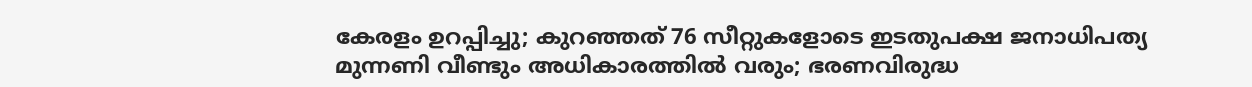കേരളം ഉറപ്പിച്ചു; കുറഞ്ഞത് 76 സീറ്റുകളോടെ ഇടതുപക്ഷ ജനാധിപത്യ മുന്നണി വീണ്ടും അധികാരത്തിൽ വരും; ഭരണവിരുദ്ധ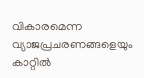വികാരമെന്ന വ്യാജപ്രചരണങ്ങളെയും കാറ്റിൽ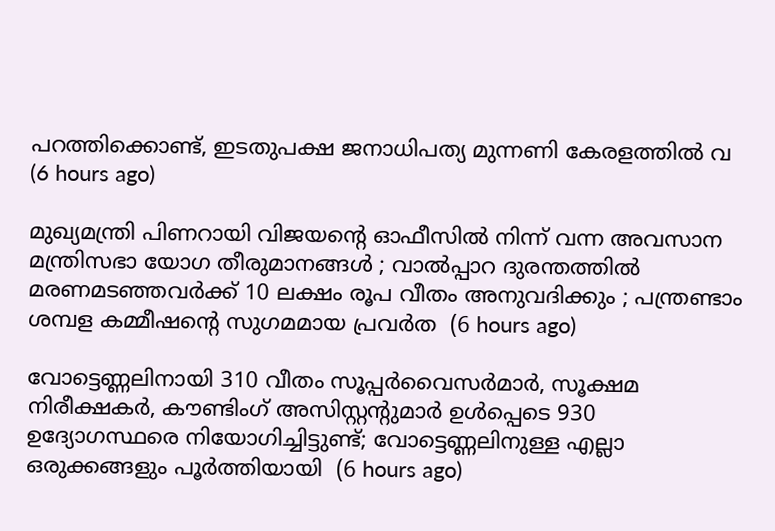പറത്തിക്കൊണ്ട്, ഇടതുപക്ഷ ജനാധിപത്യ മുന്നണി കേരളത്തിൽ വ  (6 hours ago)

മുഖ്യമന്ത്രി പിണറായി വിജയന്റെ ഓഫീസിൽ നിന്ന് വന്ന അവസാന മന്ത്രിസഭാ യോഗ തീരുമാനങ്ങൾ ; വാല്‍പ്പാറ ദുരന്തത്തിൽ മരണമടഞ്ഞവർക്ക് 10 ലക്ഷം രൂപ വീതം അനുവദിക്കും ; പന്ത്രണ്ടാം ശമ്പള കമ്മീഷൻ്റെ സുഗമമായ പ്രവർത  (6 hours ago)

വോട്ടെണ്ണലിനായി 310 വീതം സൂപ്പർവൈസർമാർ, സൂക്ഷമ നിരീക്ഷകർ, കൗണ്ടിംഗ് അസിസ്റ്റന്റുമാർ ഉൾപ്പെടെ 930 ഉദ്യോഗസ്ഥരെ നിയോഗിച്ചിട്ടുണ്ട്; വോട്ടെണ്ണലിനുള്ള എല്ലാ ഒരുക്കങ്ങളും പൂർത്തിയായി  (6 hours ago)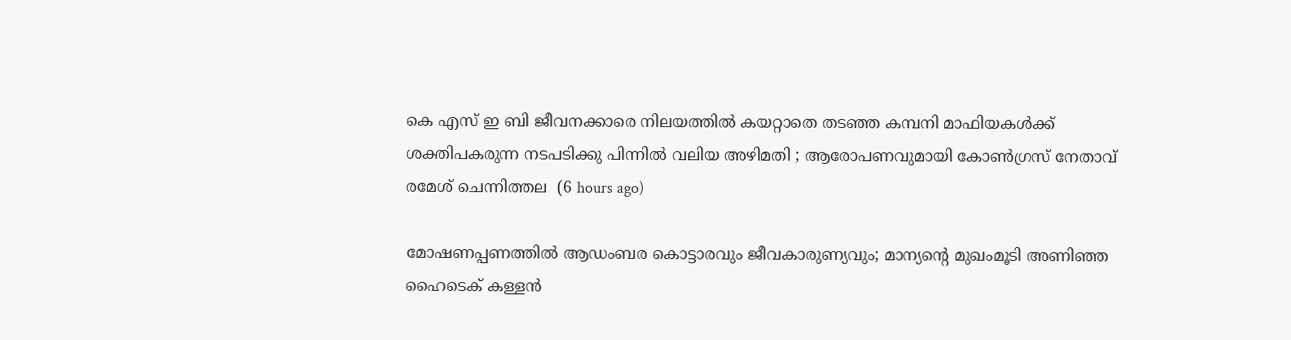കെ എസ് ഇ ബി ജീവനക്കാരെ നിലയത്തിൽ കയറ്റാതെ തടഞ്ഞ കമ്പനി മാഫിയകൾക്ക് ശക്തിപകരുന്ന നടപടിക്കു പിന്നിൽ വലിയ അഴിമതി ; ആരോപണവുമായി കോൺഗ്രസ് നേതാവ് രമേശ്‌ ചെന്നിത്തല  (6 hours ago)

മോഷണപ്പണത്തിൽ ആഡംബര കൊട്ടാരവും ജീവകാരുണ്യവും; മാന്യന്റെ മുഖംമൂടി അണിഞ്ഞ ഹൈടെക് കള്ളൻ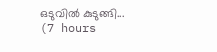ഒടുവിൽ കുടുങ്ങി...  (7 hours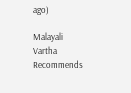ago)

Malayali Vartha Recommends